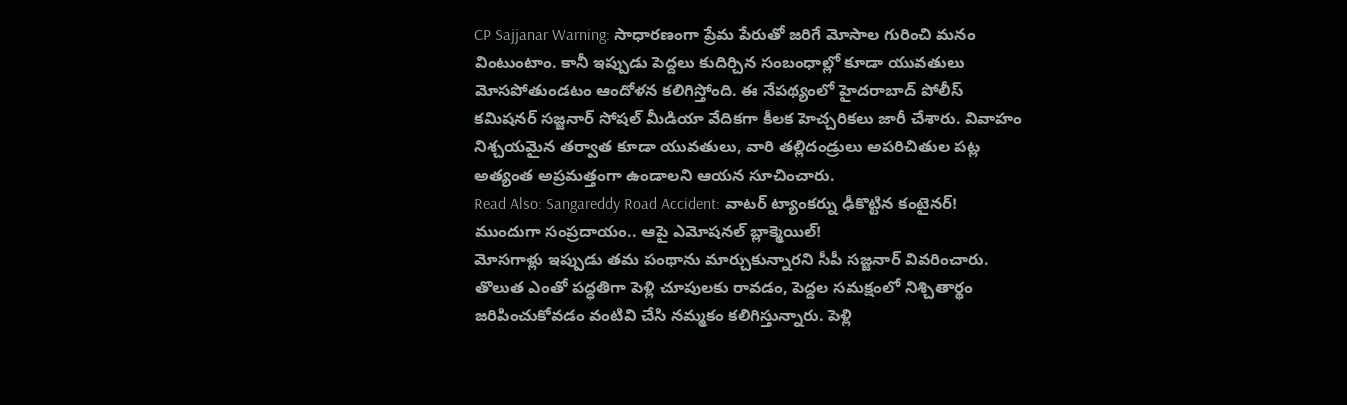CP Sajjanar Warning: సాధారణంగా ప్రేమ పేరుతో జరిగే మోసాల గురించి మనం వింటుంటాం. కానీ ఇప్పుడు పెద్దలు కుదిర్చిన సంబంధాల్లో కూడా యువతులు మోసపోతుండటం ఆందోళన కలిగిస్తోంది. ఈ నేపథ్యంలో హైదరాబాద్ పోలీస్ కమిషనర్ సజ్జనార్ సోషల్ మీడియా వేదికగా కీలక హెచ్చరికలు జారీ చేశారు. వివాహం నిశ్చయమైన తర్వాత కూడా యువతులు, వారి తల్లిదండ్రులు అపరిచితుల పట్ల అత్యంత అప్రమత్తంగా ఉండాలని ఆయన సూచించారు.
Read Also: Sangareddy Road Accident: వాటర్ ట్యాంకర్ను ఢీకొట్టిన కంటైనర్!
ముందుగా సంప్రదాయం.. ఆపై ఎమోషనల్ బ్లాక్మెయిల్!
మోసగాళ్లు ఇప్పుడు తమ పంథాను మార్చుకున్నారని సీపీ సజ్జనార్ వివరించారు. తొలుత ఎంతో పద్ధతిగా పెళ్లి చూపులకు రావడం, పెద్దల సమక్షంలో నిశ్చితార్థం జరిపించుకోవడం వంటివి చేసి నమ్మకం కలిగిస్తున్నారు. పెళ్లి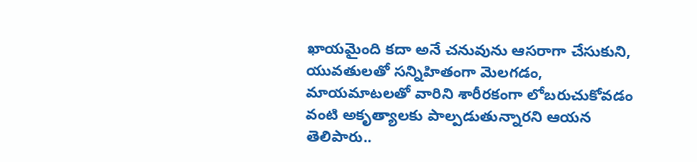ఖాయమైంది కదా అనే చనువును ఆసరాగా చేసుకుని, యువతులతో సన్నిహితంగా మెలగడం, మాయమాటలతో వారిని శారీరకంగా లోబరుచుకోవడం వంటి అకృత్యాలకు పాల్పడుతున్నారని ఆయన తెలిపారు..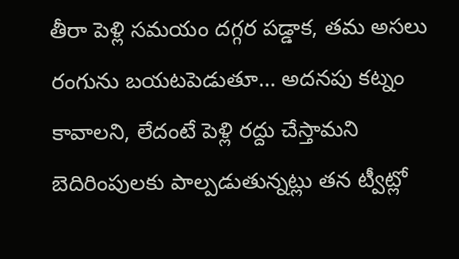తీరా పెళ్లి సమయం దగ్గర పడ్డాక, తమ అసలు రంగును బయటపెడుతూ… అదనపు కట్నం కావాలని, లేదంటే పెళ్లి రద్దు చేస్తామని బెదిరింపులకు పాల్పడుతున్నట్లు తన ట్వీట్లో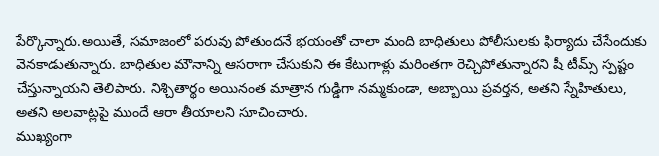పేర్కొన్నారు.అయితే, సమాజంలో పరువు పోతుందనే భయంతో చాలా మంది బాధితులు పోలీసులకు ఫిర్యాదు చేసేందుకు వెనకాడుతున్నారు. బాధితుల మౌనాన్ని ఆసరాగా చేసుకుని ఈ కేటుగాళ్లు మరింతగా రెచ్చిపోతున్నారని షీ టీమ్స్ స్పష్టం చేస్తున్నాయని తెలిపారు. నిశ్చితార్థం అయినంత మాత్రాన గుడ్డిగా నమ్మకుండా, అబ్బాయి ప్రవర్తన, అతని స్నేహితులు, అతని అలవాట్లపై ముందే ఆరా తీయాలని సూచించారు.
ముఖ్యంగా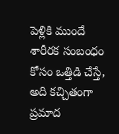పెళ్లికి ముందే శారీరక సంబంధం కోసం ఒత్తిడి చేస్తే, అది కచ్చితంగా ప్రమాద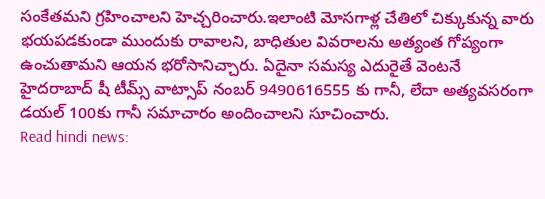సంకేతమని గ్రహించాలని హెచ్చరించారు.ఇలాంటి మోసగాళ్ల చేతిలో చిక్కుకున్న వారు భయపడకుండా ముందుకు రావాలని, బాధితుల వివరాలను అత్యంత గోప్యంగా ఉంచుతామని ఆయన భరోసానిచ్చారు. ఏదైనా సమస్య ఎదురైతే వెంటనే హైదరాబాద్ షీ టీమ్స్ వాట్సాప్ నంబర్ 9490616555 కు గానీ, లేదా అత్యవసరంగా డయల్ 100కు గానీ సమాచారం అందించాలని సూచించారు.
Read hindi news: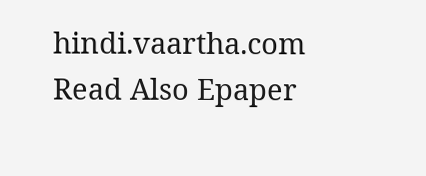hindi.vaartha.com
Read Also Epaper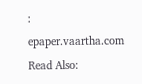: epaper.vaartha.com
Read Also: